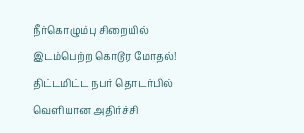நீர்கொழும்பு சிறையில் இடம்பெற்ற கொடூர மோதல்! திட்டமிட்ட நபர் தொடர்பில் வெளியான அதிர்ச்சி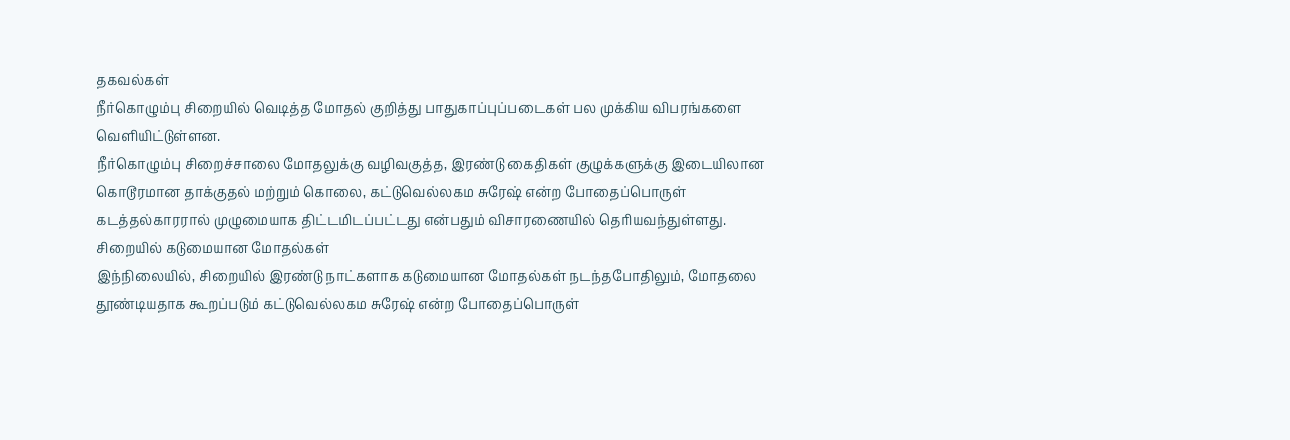தகவல்கள்
நீர்கொழும்பு சிறையில் வெடித்த மோதல் குறித்து பாதுகாப்புப்படைகள் பல முக்கிய விபரங்களை வெளியிட்டுள்ளன.
நீர்கொழும்பு சிறைச்சாலை மோதலுக்கு வழிவகுத்த, இரண்டு கைதிகள் குழுக்களுக்கு இடையிலான கொடூரமான தாக்குதல் மற்றும் கொலை, கட்டுவெல்லகம சுரேஷ் என்ற போதைப்பொருள் கடத்தல்காரரால் முழுமையாக திட்டமிடப்பட்டது என்பதும் விசாரணையில் தெரியவந்துள்ளது.
சிறையில் கடுமையான மோதல்கள்
இந்நிலையில், சிறையில் இரண்டு நாட்களாக கடுமையான மோதல்கள் நடந்தபோதிலும், மோதலை தூண்டியதாக கூறப்படும் கட்டுவெல்லகம சுரேஷ் என்ற போதைப்பொருள்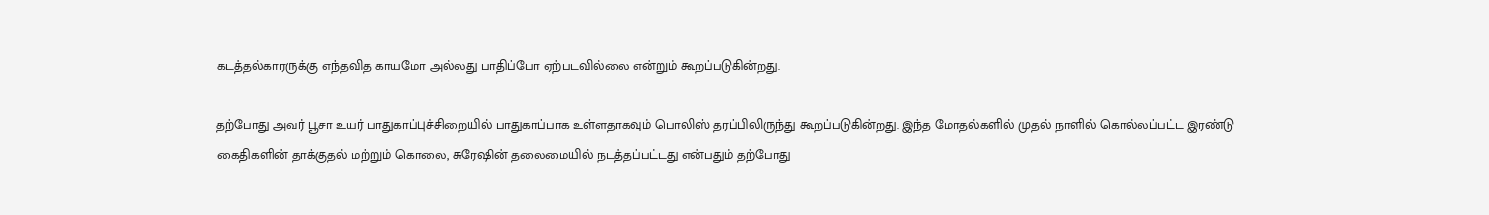கடத்தல்காரருக்கு எந்தவித காயமோ அல்லது பாதிப்போ ஏற்படவில்லை என்றும் கூறப்படுகின்றது.

தற்போது அவர் பூசா உயர் பாதுகாப்புச்சிறையில் பாதுகாப்பாக உள்ளதாகவும் பொலிஸ் தரப்பிலிருந்து கூறப்படுகின்றது. இந்த மோதல்களில் முதல் நாளில் கொல்லப்பட்ட இரண்டு கைதிகளின் தாக்குதல் மற்றும் கொலை, சுரேஷின் தலைமையில் நடத்தப்பட்டது என்பதும் தற்போது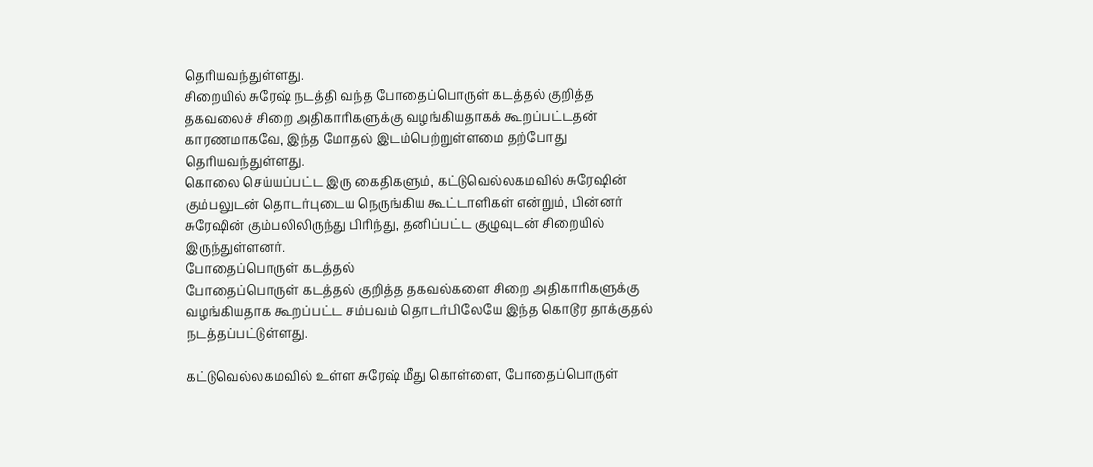தெரியவந்துள்ளது.
சிறையில் சுரேஷ் நடத்தி வந்த போதைப்பொருள் கடத்தல் குறித்த தகவலைச் சிறை அதிகாரிகளுக்கு வழங்கியதாகக் கூறப்பட்டதன் காரணமாகவே, இந்த மோதல் இடம்பெற்றுள்ளமை தற்போது தெரியவந்துள்ளது.
கொலை செய்யப்பட்ட இரு கைதிகளும், கட்டுவெல்லகமவில் சுரேஷின் கும்பலுடன் தொடர்புடைய நெருங்கிய கூட்டாளிகள் என்றும், பின்னர் சுரேஷின் கும்பலிலிருந்து பிரிந்து, தனிப்பட்ட குழுவுடன் சிறையில் இருந்துள்ளனர்.
போதைப்பொருள் கடத்தல்
போதைப்பொருள் கடத்தல் குறித்த தகவல்களை சிறை அதிகாரிகளுக்கு வழங்கியதாக கூறப்பட்ட சம்பவம் தொடர்பிலேயே இந்த கொடூர தாக்குதல் நடத்தப்பட்டுள்ளது.

கட்டுவெல்லகமவில் உள்ள சுரேஷ் மீது கொள்ளை, போதைப்பொருள்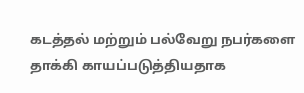கடத்தல் மற்றும் பல்வேறு நபர்களை தாக்கி காயப்படுத்தியதாக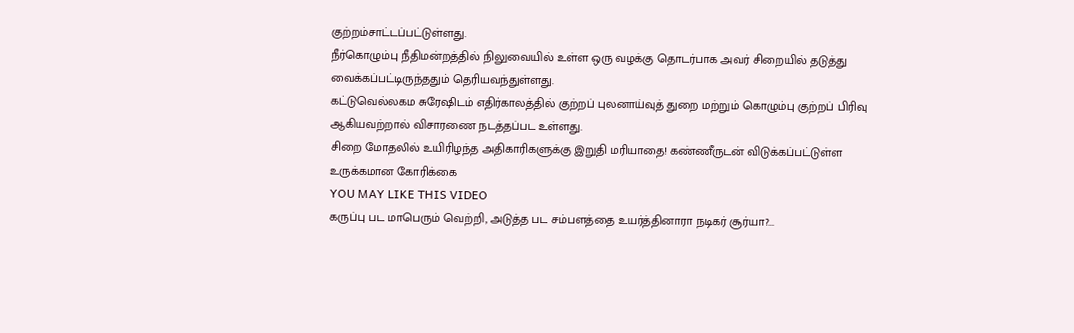குற்றம்சாட்டப்பட்டுள்ளது.
நீர்கொழும்பு நீதிமன்றத்தில் நிலுவையில் உள்ள ஒரு வழக்கு தொடர்பாக அவர் சிறையில் தடுத்து வைக்கப்பட்டிருந்ததும் தெரியவந்துள்ளது.
கட்டுவெல்லகம சுரேஷிடம் எதிர்காலத்தில் குற்றப் புலனாய்வுத் துறை மற்றும் கொழும்பு குற்றப் பிரிவு ஆகியவற்றால் விசாரணை நடத்தப்பட உள்ளது.
சிறை மோதலில் உயிரிழந்த அதிகாரிகளுக்கு இறுதி மரியாதை! கண்ணீருடன் விடுக்கப்பட்டுள்ள உருக்கமான கோரிக்கை
YOU MAY LIKE THIS VIDEO
கருப்பு பட மாபெரும் வெற்றி, அடுத்த பட சம்பளத்தை உயர்த்தினாரா நடிகர் சூர்யா?...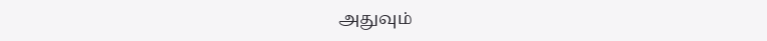அதுவும்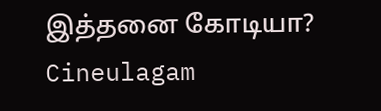இத்தனை கோடியா? Cineulagam